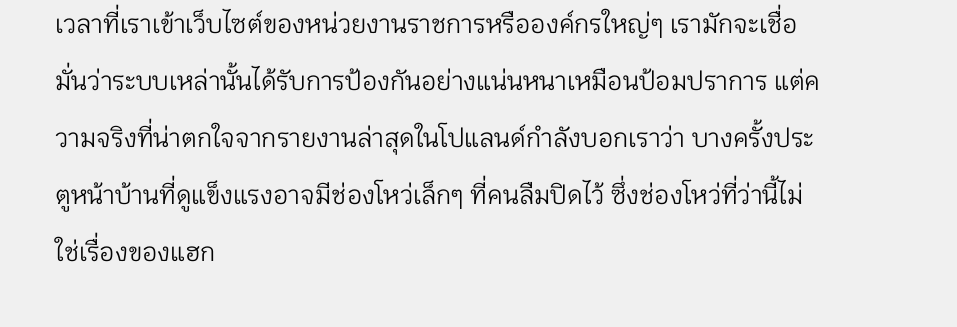เวลาที่เราเข้าเว็บไซต์ของหน่วยงานราชการหรือองค์กรใหญ่ๆ เรามักจะเชื่อมั่นว่าระบบเหล่านั้นได้รับการป้องกันอย่างแน่นหนาเหมือนป้อมปราการ แต่ความจริงที่น่าตกใจจากรายงานล่าสุดในโปแลนด์กำลังบอกเราว่า บางครั้งประตูหน้าบ้านที่ดูแข็งแรงอาจมีช่องโหว่เล็กๆ ที่คนลืมปิดไว้ ซึ่งช่องโหว่ที่ว่านี้ไม่ใช่เรื่องของแฮก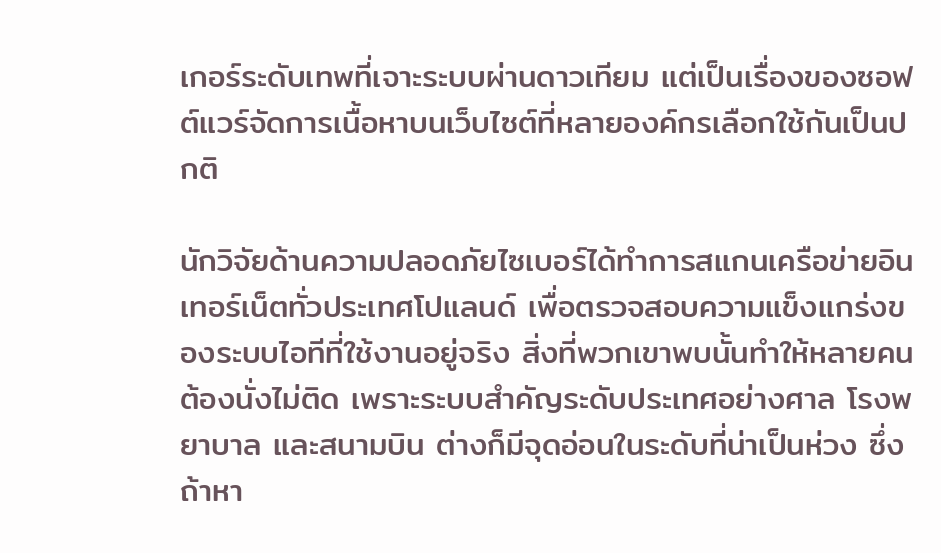เกอร์ระดับเทพที่เจาะระบบผ่านดาวเทียม แต่เป็นเรื่องของซอฟต์แวร์จัดการเนื้อหาบนเว็บไซต์ที่หลายองค์กรเลือกใช้กันเป็นปกติ

นักวิจัยด้านความปลอดภัยไซเบอร์ได้ทำการสแกนเครือข่ายอินเทอร์เน็ตทั่วประเทศโปแลนด์ เพื่อตรวจสอบความแข็งแกร่งของระบบไอทีที่ใช้งานอยู่จริง สิ่งที่พวกเขาพบนั้นทำให้หลายคนต้องนั่งไม่ติด เพราะระบบสำคัญระดับประเทศอย่างศาล โรงพยาบาล และสนามบิน ต่างก็มีจุดอ่อนในระดับที่น่าเป็นห่วง ซึ่งถ้าหา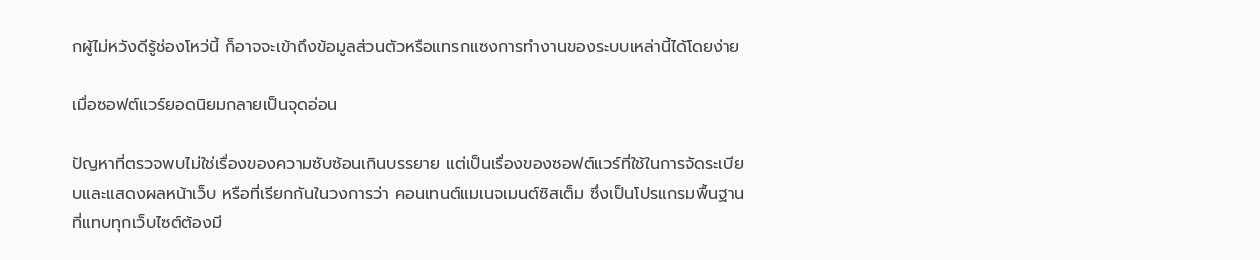กผู้ไม่หวังดีรู้ช่องโหว่นี้ ก็อาจจะเข้าถึงข้อมูลส่วนตัวหรือแทรกแซงการทำงานของระบบเหล่านี้ได้โดยง่าย

เมื่อซอฟต์แวร์ยอดนิยมกลายเป็นจุดอ่อน

ปัญหาที่ตรวจพบไม่ใช่เรื่องของความซับซ้อนเกินบรรยาย แต่เป็นเรื่องของซอฟต์แวร์ที่ใช้ในการจัดระเบียบและแสดงผลหน้าเว็บ หรือที่เรียกกันในวงการว่า คอนเทนต์แมเนจเมนต์ซิสเต็ม ซึ่งเป็นโปรแกรมพื้นฐานที่แทบทุกเว็บไซต์ต้องมี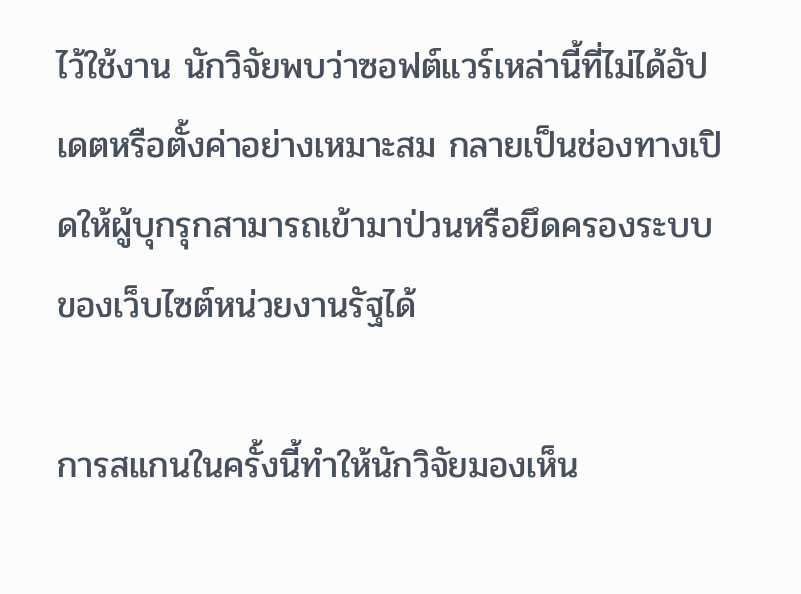ไว้ใช้งาน นักวิจัยพบว่าซอฟต์แวร์เหล่านี้ที่ไม่ได้อัปเดตหรือตั้งค่าอย่างเหมาะสม กลายเป็นช่องทางเปิดให้ผู้บุกรุกสามารถเข้ามาป่วนหรือยึดครองระบบของเว็บไซต์หน่วยงานรัฐได้

การสแกนในครั้งนี้ทำให้นักวิจัยมองเห็น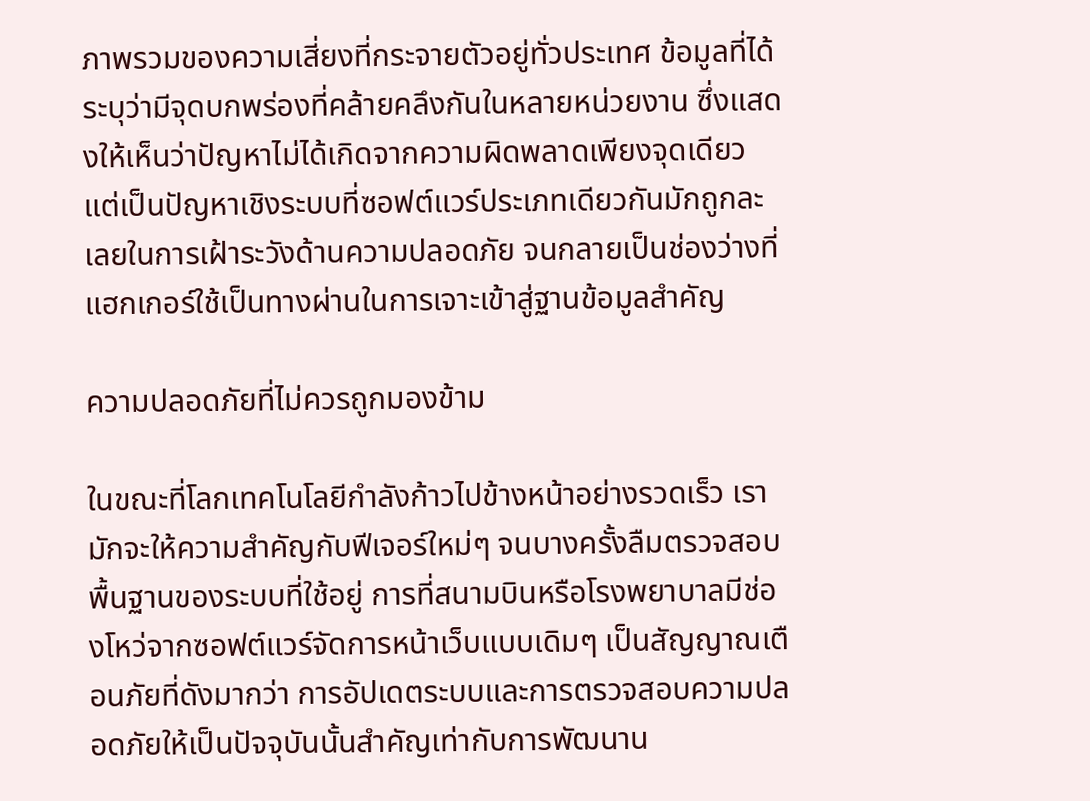ภาพรวมของความเสี่ยงที่กระจายตัวอยู่ทั่วประเทศ ข้อมูลที่ได้ระบุว่ามีจุดบกพร่องที่คล้ายคลึงกันในหลายหน่วยงาน ซึ่งแสดงให้เห็นว่าปัญหาไม่ได้เกิดจากความผิดพลาดเพียงจุดเดียว แต่เป็นปัญหาเชิงระบบที่ซอฟต์แวร์ประเภทเดียวกันมักถูกละเลยในการเฝ้าระวังด้านความปลอดภัย จนกลายเป็นช่องว่างที่แฮกเกอร์ใช้เป็นทางผ่านในการเจาะเข้าสู่ฐานข้อมูลสำคัญ

ความปลอดภัยที่ไม่ควรถูกมองข้าม

ในขณะที่โลกเทคโนโลยีกำลังก้าวไปข้างหน้าอย่างรวดเร็ว เรามักจะให้ความสำคัญกับฟีเจอร์ใหม่ๆ จนบางครั้งลืมตรวจสอบพื้นฐานของระบบที่ใช้อยู่ การที่สนามบินหรือโรงพยาบาลมีช่องโหว่จากซอฟต์แวร์จัดการหน้าเว็บแบบเดิมๆ เป็นสัญญาณเตือนภัยที่ดังมากว่า การอัปเดตระบบและการตรวจสอบความปลอดภัยให้เป็นปัจจุบันนั้นสำคัญเท่ากับการพัฒนาน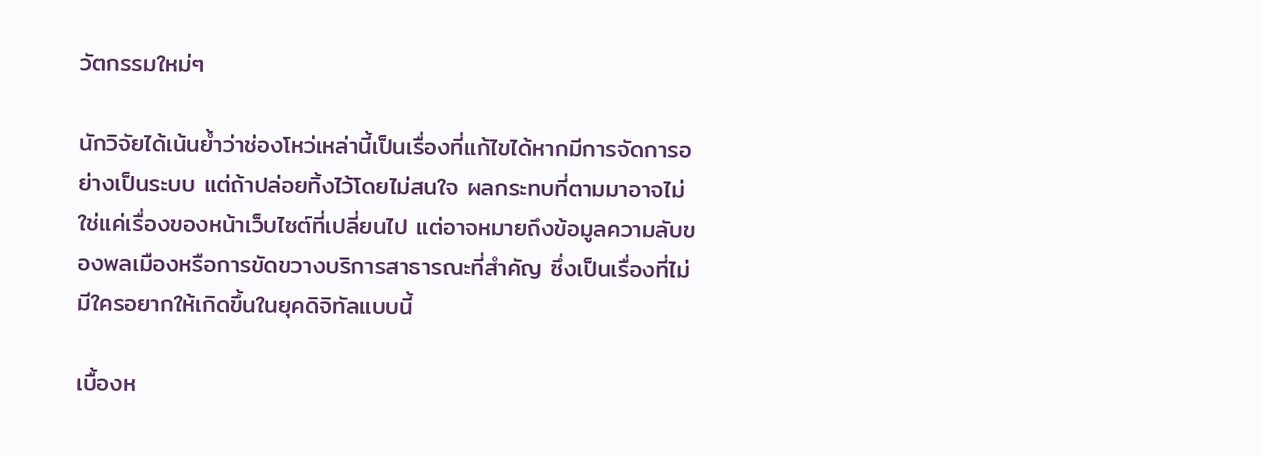วัตกรรมใหม่ๆ

นักวิจัยได้เน้นย้ำว่าช่องโหว่เหล่านี้เป็นเรื่องที่แก้ไขได้หากมีการจัดการอย่างเป็นระบบ แต่ถ้าปล่อยทิ้งไว้โดยไม่สนใจ ผลกระทบที่ตามมาอาจไม่ใช่แค่เรื่องของหน้าเว็บไซต์ที่เปลี่ยนไป แต่อาจหมายถึงข้อมูลความลับของพลเมืองหรือการขัดขวางบริการสาธารณะที่สำคัญ ซึ่งเป็นเรื่องที่ไม่มีใครอยากให้เกิดขึ้นในยุคดิจิทัลแบบนี้

เบื้องห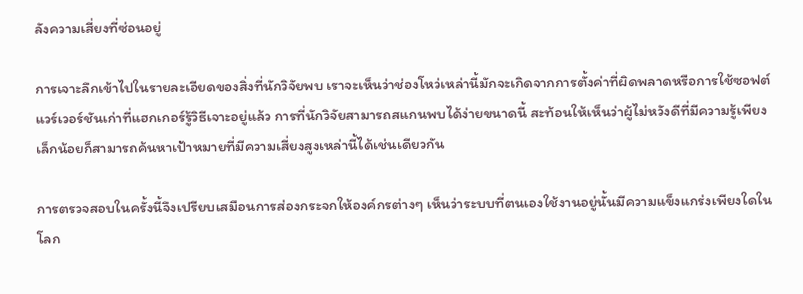ลังความเสี่ยงที่ซ่อนอยู่

การเจาะลึกเข้าไปในรายละเอียดของสิ่งที่นักวิจัยพบ เราจะเห็นว่าช่องโหว่เหล่านี้มักจะเกิดจากการตั้งค่าที่ผิดพลาดหรือการใช้ซอฟต์แวร์เวอร์ชันเก่าที่แฮกเกอร์รู้วิธีเจาะอยู่แล้ว การที่นักวิจัยสามารถสแกนพบได้ง่ายขนาดนี้ สะท้อนให้เห็นว่าผู้ไม่หวังดีที่มีความรู้เพียงเล็กน้อยก็สามารถค้นหาเป้าหมายที่มีความเสี่ยงสูงเหล่านี้ได้เช่นเดียวกัน

การตรวจสอบในครั้งนี้จึงเปรียบเสมือนการส่องกระจกให้องค์กรต่างๆ เห็นว่าระบบที่ตนเองใช้งานอยู่นั้นมีความแข็งแกร่งเพียงใดในโลก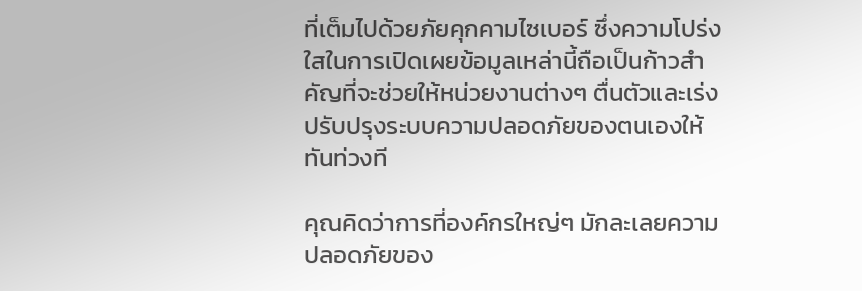ที่เต็มไปด้วยภัยคุกคามไซเบอร์ ซึ่งความโปร่งใสในการเปิดเผยข้อมูลเหล่านี้ถือเป็นก้าวสำคัญที่จะช่วยให้หน่วยงานต่างๆ ตื่นตัวและเร่งปรับปรุงระบบความปลอดภัยของตนเองให้ทันท่วงที

คุณคิดว่าการที่องค์กรใหญ่ๆ มักละเลยความปลอดภัยของ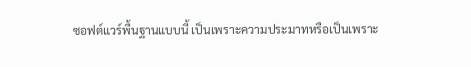ซอฟต์แวร์พื้นฐานแบบนี้ เป็นเพราะความประมาทหรือเป็นเพราะ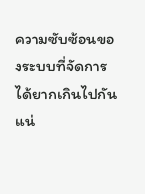ความซับซ้อนของระบบที่จัดการได้ยากเกินไปกันแน่